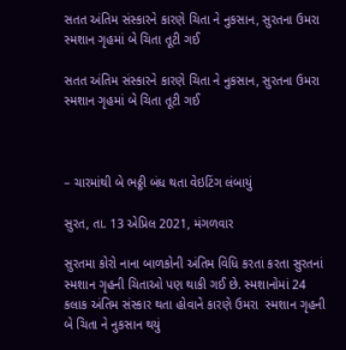સતત અંતિમ સંસ્કારને કારણે ચિતા ને નુકસાન, સુરતના ઉમરા સ્મશાન ગૃહમાં બે ચિતા તૂટી ગઈ

સતત અંતિમ સંસ્કારને કારણે ચિતા ને નુકસાન, સુરતના ઉમરા સ્મશાન ગૃહમાં બે ચિતા તૂટી ગઈ



– ચારમાંથી બે ભઠ્ઠી બંધ થતા વેઇટિંગ લંબાયું

સુરત, તા. 13 એપ્રિલ 2021, મંગળવાર

સુરતમા કોરો નાના બાળકોની અંતિમ વિધિ કરતા કરતા સુરતનાં સ્મશાન ગૃહની ચિતાઓ પણ થાકી ગઈ છે. સ્મશાનોમાં 24 કલાક અંતિમ સંસ્કાર થતા હોવાને કારણે ઉમરા  સ્મશાન ગૃહની બે ચિતા ને નુકસાન થયું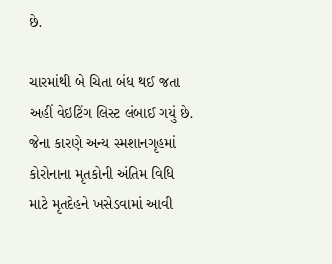છે.

ચારમાંથી બે ચિતા બંધ થઈ જતા અહીં વેઇટિંગ લિસ્ટ લંબાઈ ગયું છે. જેના કારણે અન્ય સ્મશાનગૃહમાં કોરોનાના મૃતકોની અંતિમ વિધિ માટે મૃતદેહને ખસેડવામાં આવી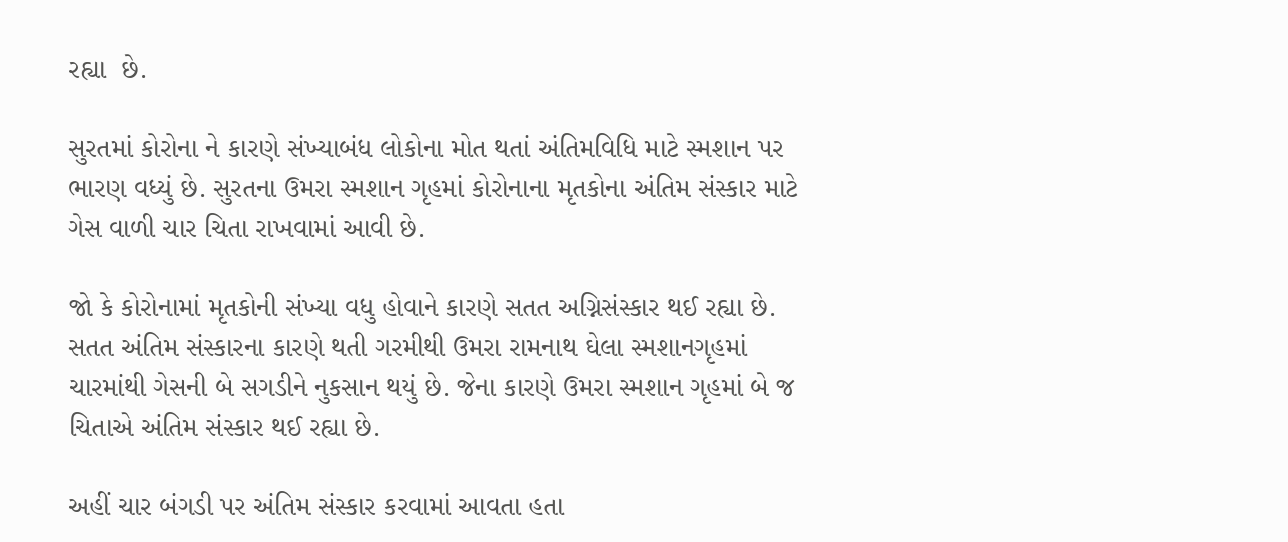રહ્યા  છે.

સુરતમાં કોરોના ને કારણે સંખ્યાબંધ લોકોના મોત થતાં અંતિમવિધિ માટે સ્મશાન પર ભારણ વધ્યું છે. સુરતના ઉમરા સ્મશાન ગૃહમાં કોરોનાના મૃતકોના અંતિમ સંસ્કાર માટે  ગેસ વાળી ચાર ચિતા રાખવામાં આવી છે.

જો કે કોરોનામાં મૃતકોની સંખ્યા વધુ હોવાને કારણે સતત અગ્નિસંસ્કાર થઈ રહ્યા છે. સતત અંતિમ સંસ્કારના કારણે થતી ગરમીથી ઉમરા રામનાથ ઘેલા સ્મશાનગૃહમાં  ચારમાંથી ગેસની બે સગડીને નુકસાન થયું છે. જેના કારણે ઉમરા સ્મશાન ગૃહમાં બે જ ચિતાએ અંતિમ સંસ્કાર થઈ રહ્યા છે.

અહીં ચાર બંગડી પર અંતિમ સંસ્કાર કરવામાં આવતા હતા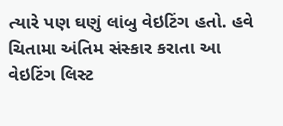ત્યારે પણ ઘણું લાંબુ વેઇટિંગ હતો. હવે ચિતામા અંતિમ સંસ્કાર કરાતા આ વેઇટિંગ લિસ્ટ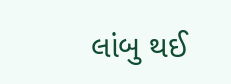લાંબુ થઈ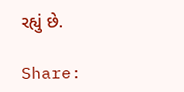રહ્યું છે.

Share: